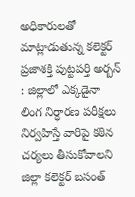అధికారులతో మాట్లాడుతున్న కలెక్టర్
ప్రజాశక్తి పుట్టపర్తి అర్బన్ : జిల్లాలో ఎక్కడైనా లింగ నిర్ధారణ పరీక్షలు నిర్వహిస్తే వారిపై కఠిన చర్యలు తీసుకోవాలని జిల్లా కలెక్టర్ బసంత్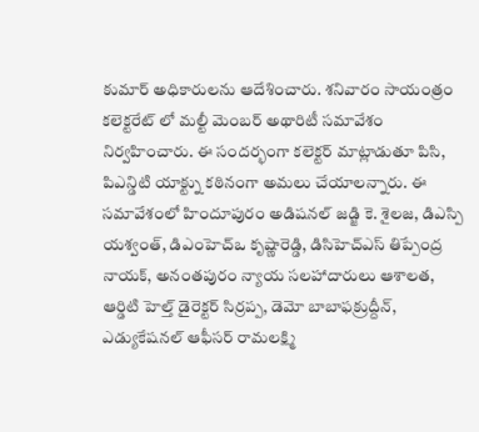కుమార్ అధికారులను ఆదేశించారు. శనివారం సాయంత్రం కలెక్టరేట్ లో మల్టీ మెంబర్ అథారిటీ సమావేశం నిర్వహించారు. ఈ సందర్భంగా కలెక్టర్ మాట్లాడుతూ పిసి, పిఎన్డిటి యాక్ట్ను కఠినంగా అమలు చేయాలన్నారు. ఈ సమావేశంలో హిందూపురం అడిషనల్ జడ్జి కె. శైలజ, డిఎస్పి యశ్వంత్, డిఎంహెచ్ఒ కృష్ణారెడ్డి, డిసిహెచ్ఎస్ తిప్పేంద్ర నాయక్, అనంతపురం న్యాయ సలహాదారులు ఆశాలత, ఆర్డిటి హెల్త్ డైరెక్టర్ సిర్రప్ప, డెమో బాబాఫక్రుద్దీన్, ఎడ్యుకేషనల్ ఆఫీసర్ రామలక్ష్మి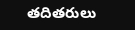తదితరులు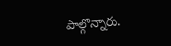పాల్గొన్నారు.